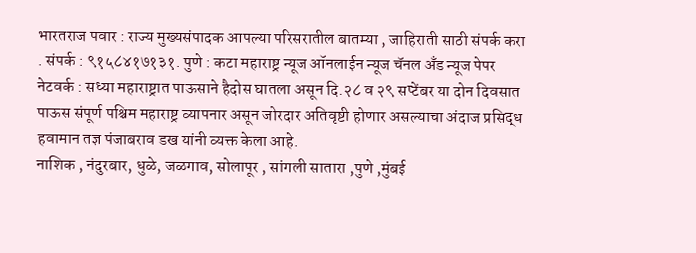भारतराज पवार : राज्य मुख्यसंपादक आपल्या परिसरातील बातम्या , जाहिराती साठी संपर्क करा . संपर्क : ९१५८४१७१३१. पुणे : कटा महाराष्ट्र न्यूज ऑनलाईन न्यूज चॅनल अँड न्यूज पेपर नेटवर्क : सध्या महाराष्ट्रात पाऊसाने हैदोस घातला असून दि.२८ व २९ सप्टेंबर या दोन दिवसात पाऊस संपूर्ण पश्चिम महाराष्ट्र व्यापनार असून जोरदार अतिवृष्टी होणार असल्याचा अंदाज प्रसिद्ध हवामान तज्ञ पंजाबराव डख यांनी व्यक्त केला आहे.
नाशिक , नंदुरबार, धुळे, जळगाव, सोलापूर , सांगली सातारा ,पुणे ,मुंबई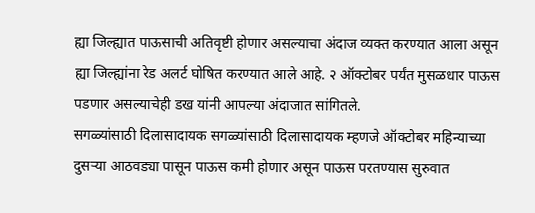ह्या जिल्ह्यात पाऊसाची अतिवृष्टी होणार असल्याचा अंदाज व्यक्त करण्यात आला असून ह्या जिल्ह्यांना रेड अलर्ट घोषित करण्यात आले आहे. २ ऑक्टोबर पर्यंत मुसळधार पाऊस पडणार असल्याचेही डख यांनी आपल्या अंदाजात सांगितले.
सगळ्यांसाठी दिलासादायक सगळ्यांसाठी दिलासादायक म्हणजे ऑक्टोबर महिन्याच्या दुसऱ्या आठवड्या पासून पाऊस कमी होणार असून पाऊस परतण्यास सुरुवात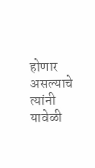होणार असल्याचे त्यांनी यावेळी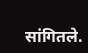सांगितले.